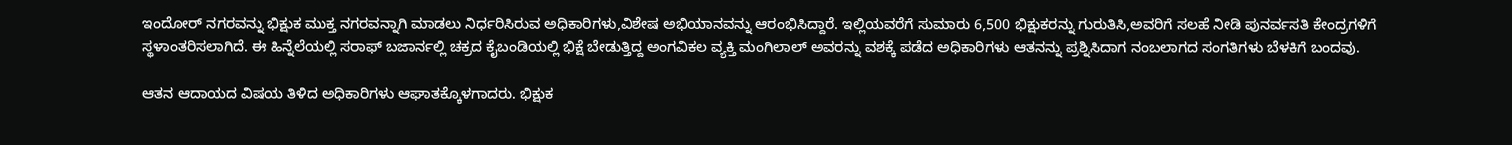ಇಂದೋರ್ ನಗರವನ್ನು ಭಿಕ್ಷುಕ ಮುಕ್ತ ನಗರವನ್ನಾಗಿ ಮಾಡಲು ನಿರ್ಧರಿಸಿರುವ ಅಧಿಕಾರಿಗಳು,ವಿಶೇಷ ಅಭಿಯಾನವನ್ನು ಆರಂಭಿಸಿದ್ದಾರೆ. ಇಲ್ಲಿಯವರೆಗೆ ಸುಮಾರು 6,500 ಭಿಕ್ಷುಕರನ್ನು ಗುರುತಿಸಿ,ಅವರಿಗೆ ಸಲಹೆ ನೀಡಿ ಪುನರ್ವಸತಿ ಕೇಂದ್ರಗಳಿಗೆ ಸ್ಥಳಾಂತರಿಸಲಾಗಿದೆ. ಈ ಹಿನ್ನೆಲೆಯಲ್ಲಿ ಸರಾಫ್ ಬಜಾರ್ನಲ್ಲಿ ಚಕ್ರದ ಕೈಬಂಡಿಯಲ್ಲಿ ಭಿಕ್ಷೆ ಬೇಡುತ್ತಿದ್ದ ಅಂಗವಿಕಲ ವ್ಯಕ್ತಿ ಮಂಗಿಲಾಲ್ ಅವರನ್ನು ವಶಕ್ಕೆ ಪಡೆದ ಅಧಿಕಾರಿಗಳು ಆತನನ್ನು ಪ್ರಶ್ನಿಸಿದಾಗ ನಂಬಲಾಗದ ಸಂಗತಿಗಳು ಬೆಳಕಿಗೆ ಬಂದವು.

ಆತನ ಆದಾಯದ ವಿಷಯ ತಿಳಿದ ಅಧಿಕಾರಿಗಳು ಆಘಾತಕ್ಕೊಳಗಾದರು. ಭಿಕ್ಷುಕ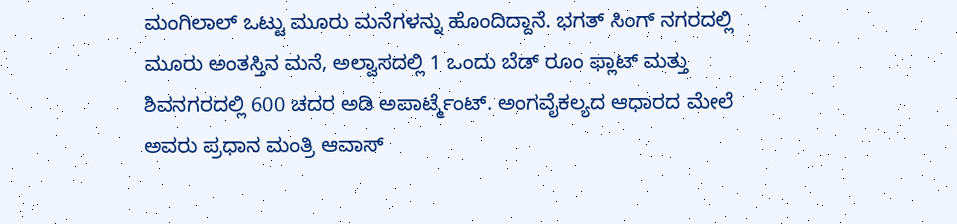ಮಂಗಿಲಾಲ್ ಒಟ್ಟು ಮೂರು ಮನೆಗಳನ್ನು ಹೊಂದಿದ್ದಾನೆ. ಭಗತ್ ಸಿಂಗ್ ನಗರದಲ್ಲಿ ಮೂರು ಅಂತಸ್ತಿನ ಮನೆ, ಅಲ್ವಾಸದಲ್ಲಿ 1 ಒಂದು ಬೆಡ್ ರೂಂ ಫ್ಲಾಟ್ ಮತ್ತು ಶಿವನಗರದಲ್ಲಿ 600 ಚದರ ಅಡಿ ಅಪಾರ್ಟ್ಮೆಂಟ್. ಅಂಗವೈಕಲ್ಯದ ಆಧಾರದ ಮೇಲೆ ಅವರು ಪ್ರಧಾನ ಮಂತ್ರಿ ಆವಾಸ್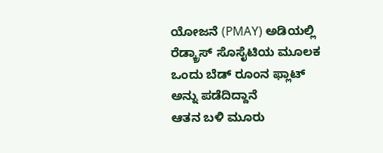ಯೋಜನೆ (PMAY) ಅಡಿಯಲ್ಲಿ ರೆಡ್ಕ್ರಾಸ್ ಸೊಸೈಟಿಯ ಮೂಲಕ ಒಂದು ಬೆಡ್ ರೂಂನ ಫ್ಲಾಟ್ ಅನ್ನು ಪಡೆದಿದ್ದಾನೆ
ಆತನ ಬಳಿ ಮೂರು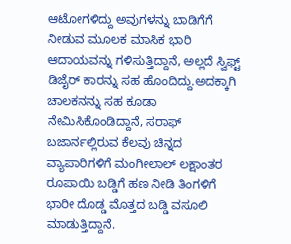ಆಟೋಗಳಿದ್ದು ಅವುಗಳನ್ನು ಬಾಡಿಗೆಗೆ ನೀಡುವ ಮೂಲಕ ಮಾಸಿಕ ಭಾರಿ ಆದಾಯವನ್ನು ಗಳಿಸುತ್ತಿದ್ದಾನೆ, ಅಲ್ಲದೆ ಸ್ವಿಫ್ಟ್ ಡಿಜೈರ್ ಕಾರನ್ನು ಸಹ ಹೊಂದಿದ್ದು.ಅದಕ್ಕಾಗಿ ಚಾಲಕನನ್ನು ಸಹ ಕೂಡಾ ನೇಮಿಸಿಕೊಂಡಿದ್ದಾನೆ, ಸರಾಫ್ ಬಜಾರ್ನಲ್ಲಿರುವ ಕೆಲವು ಚಿನ್ನದ ವ್ಯಾಪಾರಿಗಳಿಗೆ ಮಂಗೀಲಾಲ್ ಲಕ್ಷಾಂತರ ರೂಪಾಯಿ ಬಡ್ಡಿಗೆ ಹಣ ನೀಡಿ ತಿಂಗಳಿಗೆ ಭಾರೀ ದೊಡ್ಡ ಮೊತ್ತದ ಬಡ್ಡಿ ವಸೂಲಿ ಮಾಡುತ್ತಿದ್ದಾನೆ.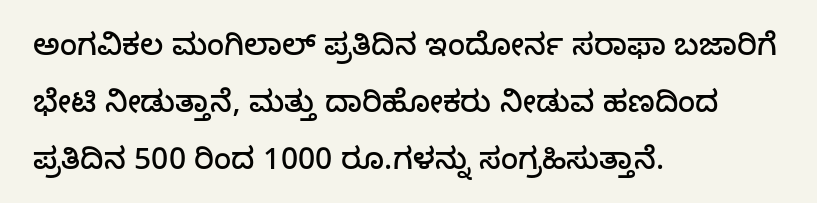ಅಂಗವಿಕಲ ಮಂಗಿಲಾಲ್ ಪ್ರತಿದಿನ ಇಂದೋರ್ನ ಸರಾಫಾ ಬಜಾರಿಗೆ ಭೇಟಿ ನೀಡುತ್ತಾನೆ, ಮತ್ತು ದಾರಿಹೋಕರು ನೀಡುವ ಹಣದಿಂದ ಪ್ರತಿದಿನ 500 ರಿಂದ 1000 ರೂ.ಗಳನ್ನು ಸಂಗ್ರಹಿಸುತ್ತಾನೆ.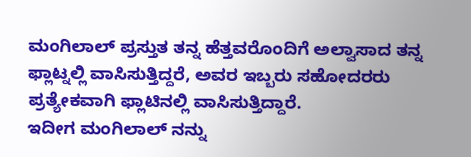ಮಂಗಿಲಾಲ್ ಪ್ರಸ್ತುತ ತನ್ನ ಹೆತ್ತವರೊಂದಿಗೆ ಅಲ್ವಾಸಾದ ತನ್ನ ಫ್ಲಾಟ್ನಲ್ಲಿ ವಾಸಿಸುತ್ತಿದ್ದರೆ, ಅವರ ಇಬ್ಬರು ಸಹೋದರರು ಪ್ರತ್ಯೇಕವಾಗಿ ಫ್ಲಾಟಿನಲ್ಲಿ ವಾಸಿಸುತ್ತಿದ್ದಾರೆ.
ಇದೀಗ ಮಂಗಿಲಾಲ್ ನನ್ನು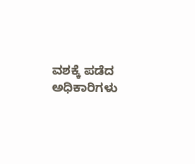ವಶಕ್ಕೆ ಪಡೆದ ಅಧಿಕಾರಿಗಳು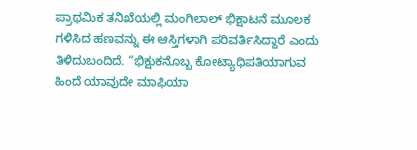ಪ್ರಾಥಮಿಕ ತನಿಖೆಯಲ್ಲಿ ಮಂಗಿಲಾಲ್ ಭಿಕ್ಷಾಟನೆ ಮೂಲಕ ಗಳಿಸಿದ ಹಣವನ್ನು ಈ ಆಸ್ತಿಗಳಾಗಿ ಪರಿವರ್ತಿಸಿದ್ದಾರೆ ಎಂದು ತಿಳಿದುಬಂದಿದೆ. “ಭಿಕ್ಷುಕನೊಬ್ಬ ಕೋಟ್ಯಾಧಿಪತಿಯಾಗುವ ಹಿಂದೆ ಯಾವುದೇ ಮಾಫಿಯಾ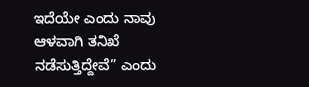ಇದೆಯೇ ಎಂದು ನಾವು ಆಳವಾಗಿ ತನಿಖೆ ನಡೆಸುತ್ತಿದ್ದೇವೆ” ಎಂದು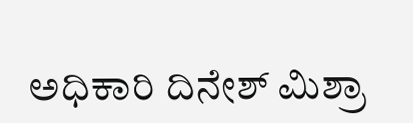ಅಧಿಕಾರಿ ದಿನೇಶ್ ಮಿಶ್ರಾ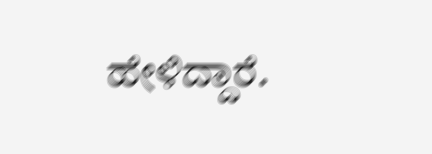ಹೇಳಿದ್ದಾರೆ.